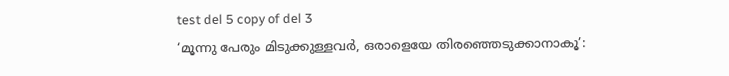test del 5 copy of del 3
‘മൂന്നു പേരും മിടുക്കുള്ളവർ, ഒരാളെയേ തിരഞ്ഞെടുക്കാനാകൂ’: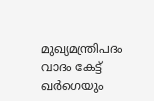മുഖ്യമന്ത്രിപദം വാദം കേട്ട് ഖർഗെയും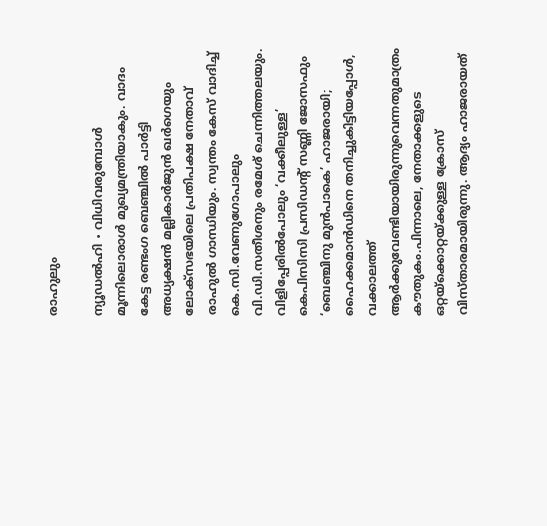രാഹുലും

ന്യൂഡൽഹി ∙ വിധിവരുമ്പോൾ മൂന്നിലൊരാൾ മുഖ്യമന്ത്രിയാകും. വാദം കേട്ട രണ്ടംഗ ബെഞ്ചിൽ പാർട്ടി അധ്യക്ഷൻ മല്ലികാർജുൻ ഖർഗെയും ലോക്സഭയിലെ പ്രതിപക്ഷ നേതാവ് രാഹുൽ ഗാന്ധിയും. സ്വന്തം കേസ് വാദിച്ച് കെ.സി.വേണുഗോപാലും വി.ഡി.സതീശനും രമേശ് ചെന്നിത്തലയും. വിളിപ്പേരിൽപോലും ‘വക്കീലുള്ള’ കെപിസിസി പ്രസിഡന്റ് സണ്ണി ജോസഫും ‘ബെഞ്ചിനു മുൻപാകെ’ ഹാജരായി; ഹൈക്കമാൻഡിനെ തനിച്ചുകിട്ടിയപ്പോൾ, വക്കാലത്ത് ആർക്കുവേണ്ടിയായിരുന്നുവെന്നതുമാത്രം കൗതുകം.പിന്നാലെ, നേതാക്കളുടെ ഒറ്റയ്ക്കൊറ്റയ്ക്കുള്ള ക്രോസ് വിസ്താരമായിരുന്നു. ആദ്യം ഹാജരായത്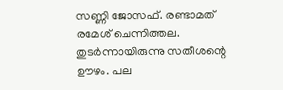സണ്ണി ജോസഫ്. രണ്ടാമത് രമേശ് ചെന്നിത്തല. തുടർന്നായിരുന്നു സതീശന്റെ ഊഴം. പല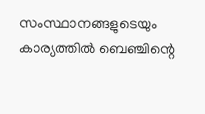സംസ്ഥാനങ്ങളുടെയും കാര്യത്തിൽ ബെഞ്ചിന്റെ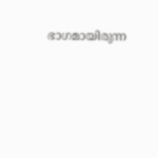ഭാഗമായിരുന്ന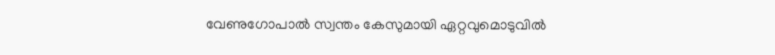വേണുഗോപാൽ സ്വന്തം കേസുമായി ഏറ്റവുമൊടുവിൽ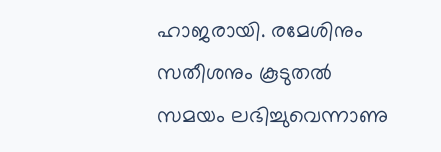ഹാജരായി. രമേശിനും സതീശനും കൂടുതൽ സമയം ലഭിച്ചുവെന്നാണു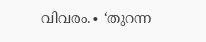വിവരം.∙ ‘തുറന്ന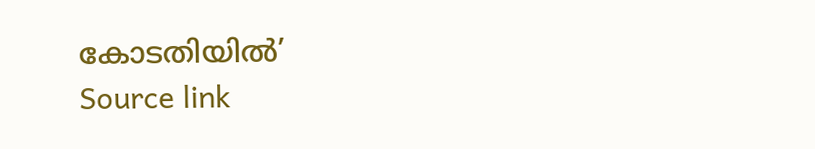കോടതിയിൽ’
Source link